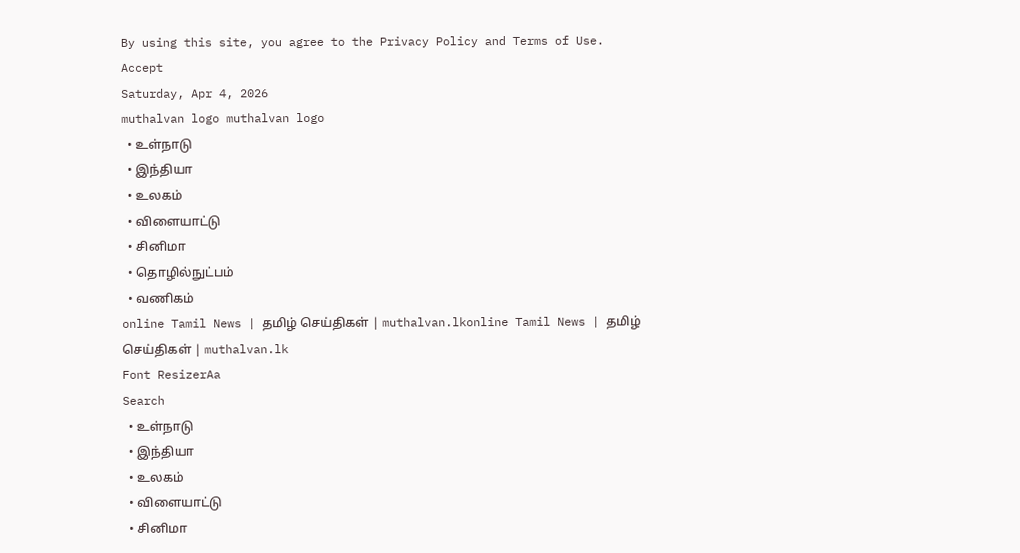By using this site, you agree to the Privacy Policy and Terms of Use.
Accept
Saturday, Apr 4, 2026
muthalvan logo muthalvan logo
  • உள்நாடு
  • இந்தியா
  • உலகம்
  • விளையாட்டு
  • சினிமா
  • தொழில்நுட்பம்
  • வணிகம்
online Tamil News | தமிழ் செய்திகள் | muthalvan.lkonline Tamil News | தமிழ் செய்திகள் | muthalvan.lk
Font ResizerAa
Search
  • உள்நாடு
  • இந்தியா
  • உலகம்
  • விளையாட்டு
  • சினிமா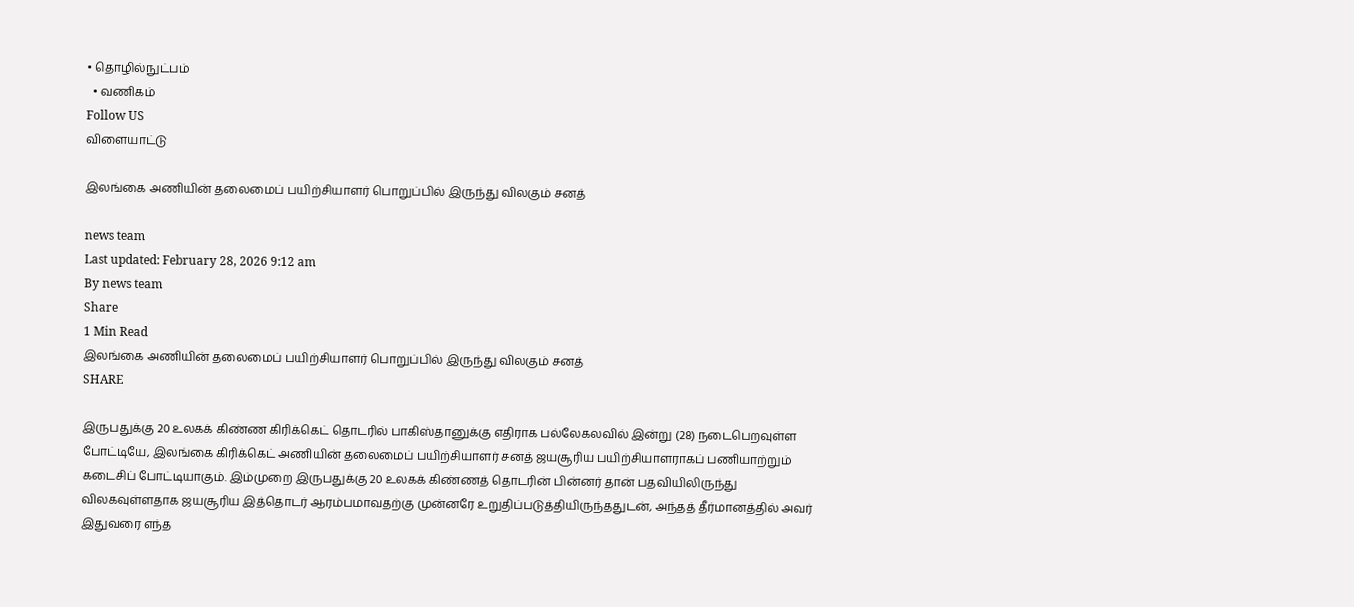• தொழில்நுட்பம்
  • வணிகம்
Follow US
விளையாட்டு

இலங்கை அணியின் தலைமைப் பயிற்சியாளர் பொறுப்பில் இருந்து விலகும் சனத்

news team
Last updated: February 28, 2026 9:12 am
By news team
Share
1 Min Read
இலங்கை அணியின் தலைமைப் பயிற்சியாளர் பொறுப்பில் இருந்து விலகும் சனத்
SHARE

இருபதுக்கு 20 உலகக் கிண்ண கிரிக்கெட் தொடரில் பாகிஸ்தானுக்கு எதிராக பல்லேகலவில் இன்று (28) நடைபெறவுள்ள போட்டியே, இலங்கை கிரிக்கெட் அணியின் தலைமைப் பயிற்சியாளர் சனத் ஜயசூரிய பயிற்சியாளராகப் பணியாற்றும் கடைசிப் போட்டியாகும். இம்முறை இருபதுக்கு 20 உலகக் கிண்ணத் தொடரின் பின்னர் தான் பதவியிலிருந்து விலகவுள்ளதாக ஜயசூரிய இத்தொடர் ஆரம்பமாவதற்கு முன்னரே உறுதிப்படுத்தியிருந்ததுடன், அந்தத் தீர்மானத்தில் அவர் இதுவரை எந்த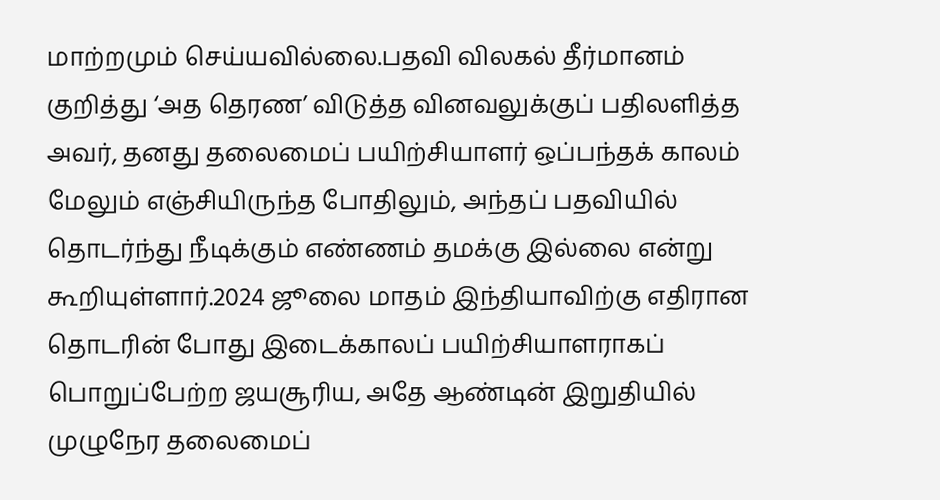மாற்றமும் செய்யவில்லை.பதவி விலகல் தீர்மானம் குறித்து ‘அத தெரண’ விடுத்த வினவலுக்குப் பதிலளித்த அவர், தனது தலைமைப் பயிற்சியாளர் ஒப்பந்தக் காலம் மேலும் எஞ்சியிருந்த போதிலும், அந்தப் பதவியில் தொடர்ந்து நீடிக்கும் எண்ணம் தமக்கு இல்லை என்று கூறியுள்ளார்.2024 ஜூலை மாதம் இந்தியாவிற்கு எதிரான தொடரின் போது இடைக்காலப் பயிற்சியாளராகப் பொறுப்பேற்ற ஜயசூரிய, அதே ஆண்டின் இறுதியில் முழுநேர தலைமைப்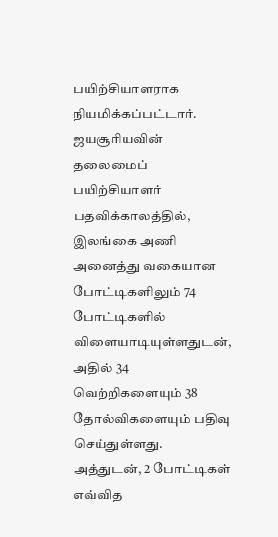பயிற்சியாளராக நியமிக்கப்பட்டார். ஜயசூரியவின் தலைமைப் பயிற்சியாளர் பதவிக்காலத்தில், இலங்கை அணி அனைத்து வகையான போட்டிகளிலும் 74 போட்டிகளில் விளையாடியுள்ளதுடன், அதில் 34 வெற்றிகளையும் 38 தோல்விகளையும் பதிவு செய்துள்ளது. அத்துடன், 2 போட்டிகள் எவ்வித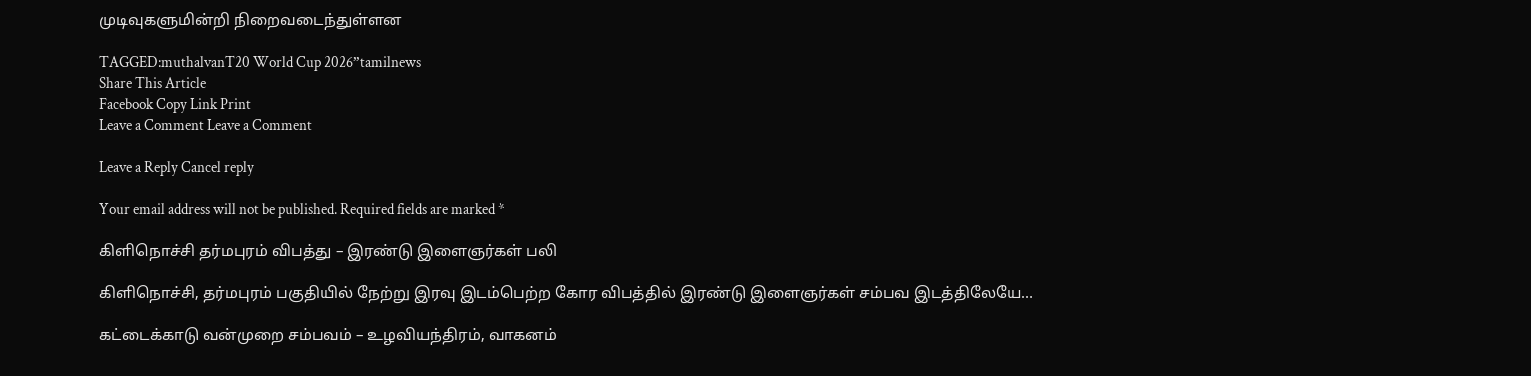முடிவுகளுமின்றி நிறைவடைந்துள்ளன

TAGGED:muthalvanT20 World Cup 2026”tamilnews
Share This Article
Facebook Copy Link Print
Leave a Comment Leave a Comment

Leave a Reply Cancel reply

Your email address will not be published. Required fields are marked *

கிளிநொச்சி தர்மபுரம் விபத்து – இரண்டு இளைஞர்கள் பலி

கிளிநொச்சி, தர்மபுரம் பகுதியில் நேற்று இரவு இடம்பெற்ற கோர விபத்தில் இரண்டு இளைஞர்கள் சம்பவ இடத்திலேயே…

கட்டைக்காடு வன்முறை சம்பவம் – உழவியந்திரம், வாகனம்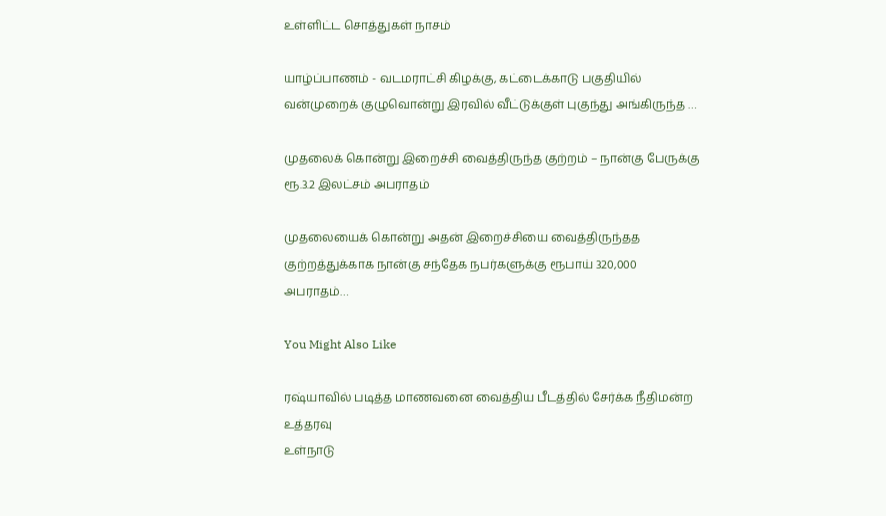உள்ளிட்ட சொத்துகள் நாசம்

யாழ்ப்பாணம் - வடமராட்சி கிழக்கு, கட்டைக்காடு பகுதியில் வன்முறைக் குழுவொன்று இரவில் வீட்டுக்குள் புகுந்து அங்கிருந்த …

முதலைக் கொன்று இறைச்சி வைத்திருந்த குற்றம் – நான்கு பேருக்கு ரூ.3.2 இலட்சம் அபராதம்

முதலையைக் கொன்று அதன் இறைச்சியை வைத்திருந்தத குற்றத்துக்காக நான்கு சந்தேக நபர்களுக்கு ரூபாய் 320,000 அபராதம்…

You Might Also Like

ரஷ்யாவில் படித்த மாணவனை வைத்திய பீடத்தில் சேர்க்க நீதிமன்ற உத்தரவு
உள்நாடு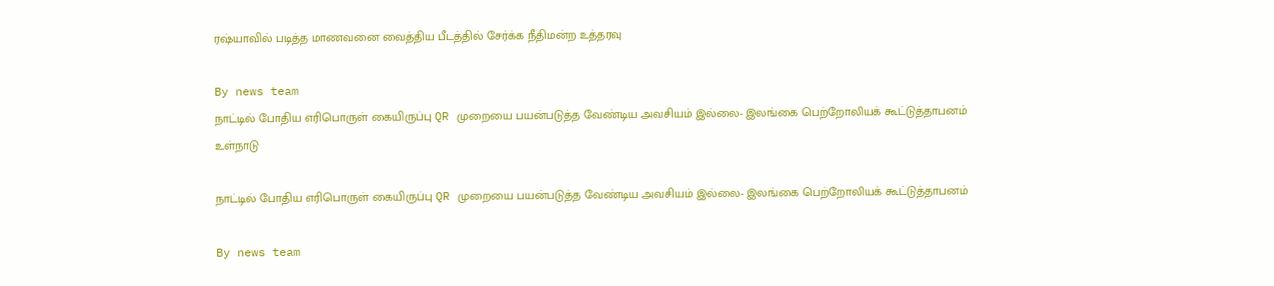ரஷ்யாவில் படித்த மாணவனை வைத்திய பீடத்தில் சேர்க்க நீதிமன்ற உத்தரவு

By news team
நாட்டில் போதிய எரிபொருள் கையிருப்பு QR முறையை பயன்படுத்த வேண்டிய அவசியம் இல்லை- இலங்கை பெற்றோலியக் கூட்டுத்தாபனம்
உள்நாடு

நாட்டில் போதிய எரிபொருள் கையிருப்பு QR முறையை பயன்படுத்த வேண்டிய அவசியம் இல்லை- இலங்கை பெற்றோலியக் கூட்டுத்தாபனம்

By news team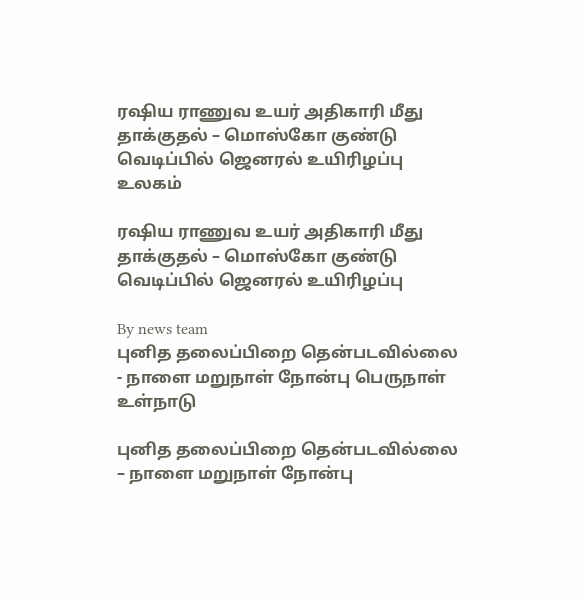ரஷிய ராணுவ உயர் அதிகாரி மீது தாக்குதல் – மொஸ்கோ குண்டு வெடிப்பில் ஜெனரல் உயிரிழப்பு
உலகம்

ரஷிய ராணுவ உயர் அதிகாரி மீது தாக்குதல் – மொஸ்கோ குண்டு வெடிப்பில் ஜெனரல் உயிரிழப்பு

By news team
புனித தலைப்பிறை தென்படவில்லை - நாளை மறுநாள் நோன்பு பெருநாள்
உள்நாடு

புனித தலைப்பிறை தென்படவில்லை – நாளை மறுநாள் நோன்பு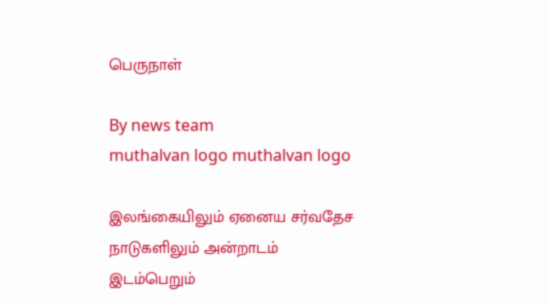பெருநாள்

By news team
muthalvan logo muthalvan logo

இலங்கையிலும் ஏனைய சர்வதேச நாடுகளிலும் அன்றாடம் இடம்பெறும்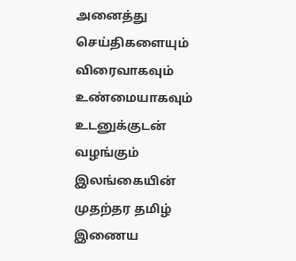அனைத்து செய்திகளையும் விரைவாகவும் உண்மையாகவும் உடனுக்குடன் வழங்கும் இலங்கையின் முதற்தர தமிழ் இணைய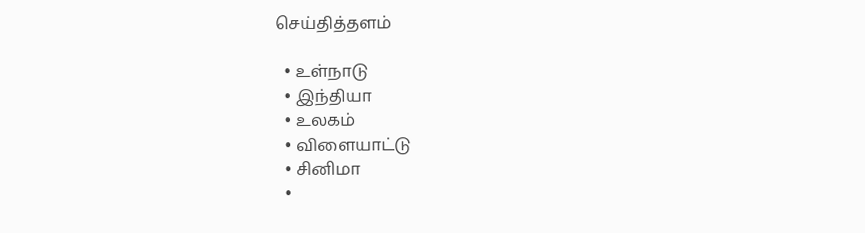செய்தித்தளம்

  • உள்நாடு
  • இந்தியா
  • உலகம்
  • விளையாட்டு
  • சினிமா
  •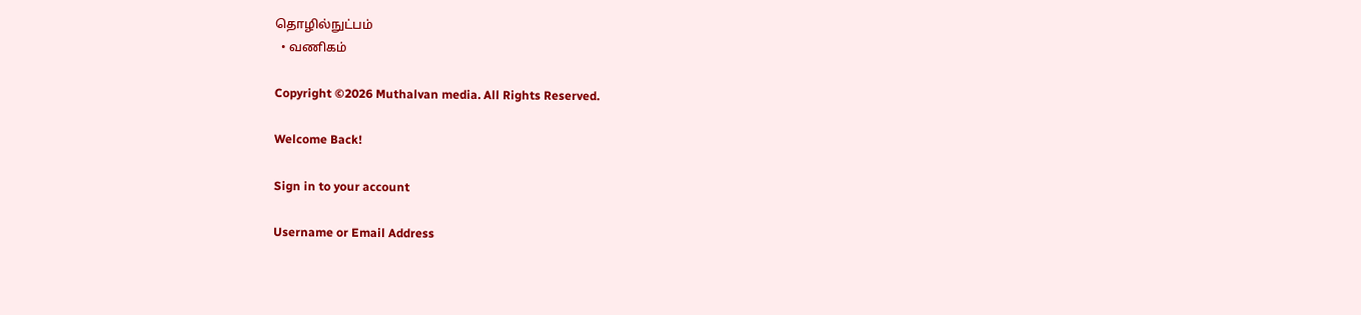தொழில்நுட்பம்
  • வணிகம்

Copyright ©2026 Muthalvan media. All Rights Reserved.

Welcome Back!

Sign in to your account

Username or Email Address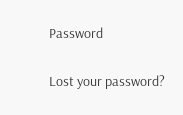Password

Lost your password?